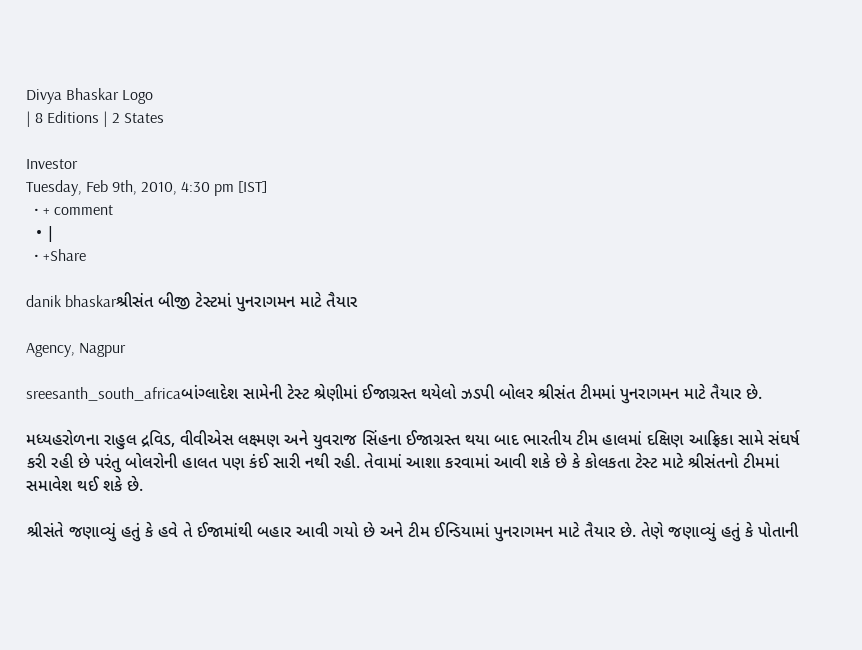Divya Bhaskar Logo
| 8 Editions | 2 States

Investor
Tuesday, Feb 9th, 2010, 4:30 pm [IST]
  • + comment
  • |
  • +Share

danik bhaskarશ્રીસંત બીજી ટેસ્ટમાં પુનરાગમન માટે તૈયાર

Agency, Nagpur

sreesanth_south_africaબાંગ્લાદેશ સામેની ટેસ્ટ શ્રેણીમાં ઈજાગ્રસ્ત થયેલો ઝડપી બોલર શ્રીસંત ટીમમાં પુનરાગમન માટે તૈયાર છે.

મધ્યહરોળના રાહુલ દ્રવિડ, વીવીએસ લક્ષ્મણ અને યુવરાજ સિંહના ઈજાગ્રસ્ત થયા બાદ ભારતીય ટીમ હાલમાં દક્ષિણ આફ્રિકા સામે સંઘર્ષ કરી રહી છે પરંતુ બોલરોની હાલત પણ કંઈ સારી નથી રહી. તેવામાં આશા કરવામાં આવી શકે છે કે કોલકતા ટેસ્ટ માટે શ્રીસંતનો ટીમમાં સમાવેશ થઈ શકે છે.

શ્રીસંતે જણાવ્યું હતું કે હવે તે ઈજામાંથી બહાર આવી ગયો છે અને ટીમ ઈન્ડિયામાં પુનરાગમન માટે તૈયાર છે. તેણે જણાવ્યું હતું કે પોતાની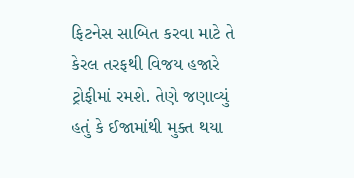ફિટનેસ સાબિત કરવા માટે તે કેરલ તરફથી વિજય હજારે ટ્રોફીમાં રમશે. તેણે જણાવ્યું હતું કે ઈજામાંથી મુક્ત થયા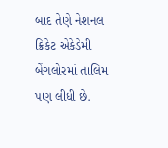બાદ તેણે નેશનલ ક્રિકેટ એકેડેમી બેંગલોરમાં તાલિમ પણ લીધી છે.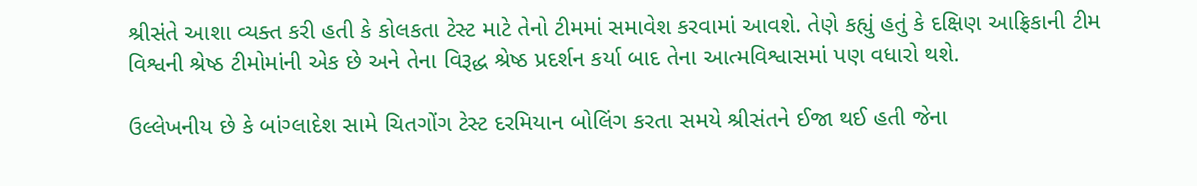શ્રીસંતે આશા વ્યક્ત કરી હતી કે કોલકતા ટેસ્ટ માટે તેનો ટીમમાં સમાવેશ કરવામાં આવશે. તેણે કહ્યું હતું કે દક્ષિણ આફ્રિકાની ટીમ વિશ્વની શ્રેષ્ઠ ટીમોમાંની એક છે અને તેના વિરૂદ્ધ શ્રેષ્ઠ પ્રદર્શન કર્યા બાદ તેના આત્મવિશ્વાસમાં પણ વધારો થશે.

ઉલ્લેખનીય છે કે બાંગ્લાદેશ સામે ચિતગોંગ ટેસ્ટ દરમિયાન બોલિંગ કરતા સમયે શ્રીસંતને ઈજા થઈ હતી જેના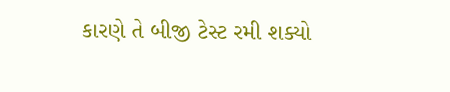કારણે તે બીજી ટેસ્ટ રમી શક્યો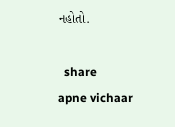નહોતો.

  share
apne vichaar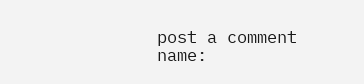post a comment
name: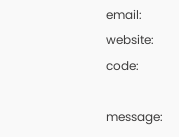email:
website:
code:

message: